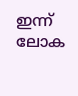ഇന്ന് ലോക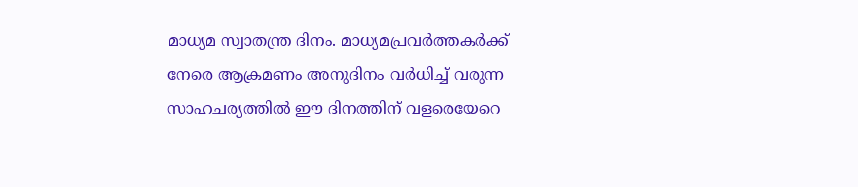മാധ്യമ സ്വാതന്ത്ര ദിനം. മാധ്യമപ്രവർത്തകർക്ക് നേരെ ആക്രമണം അനുദിനം വർധിച്ച് വരുന്ന സാഹചര്യത്തിൽ ഈ ദിനത്തിന് വളരെയേറെ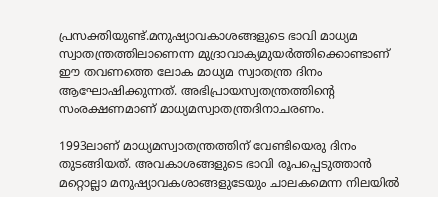പ്രസക്തിയുണ്ട്.മനുഷ്യാവകാശങ്ങളുടെ ഭാവി മാധ്യമ സ്വാതന്ത്രത്തിലാണെന്ന മുദ്രാവാക്യമുയർത്തിക്കൊണ്ടാണ് ഈ തവണത്തെ ലോക മാധ്യമ സ്വാതന്ത്ര ദിനം ആഘോഷിക്കുന്നത്. അഭിപ്രായസ്വതന്ത്രത്തിന്റെ സംരക്ഷണമാണ് മാധ്യമസ്വാതന്ത്രദിനാചരണം.

1993ലാണ് മാധ്യമസ്വാതന്ത്രത്തിന് വേണ്ടിയെരു ദിനം തുടങ്ങിയത്. അവകാശങ്ങളുടെ ഭാവി രൂപപ്പെടുത്താൻ മറ്റൊല്ലാ മനുഷ്യാവകശാങ്ങളുടേയും ചാലകമെന്ന നിലയിൽ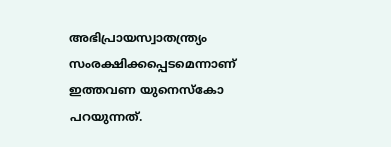അഭിപ്രായസ്വാതന്ത്ര്യം സംരക്ഷിക്കപ്പെടമെന്നാണ് ഇത്തവണ യുനെസ്കോ പറയുന്നത്.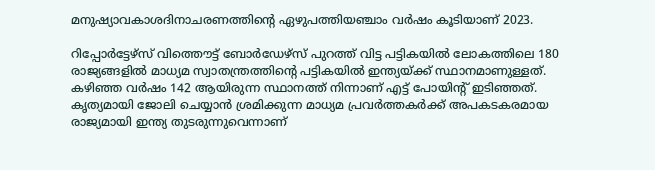മനുഷ്യാവകാശദിനാചരണത്തിന്റെ ഏഴുപത്തിയഞ്ചാം വർഷം കൂടിയാണ് 2023.

റിപ്പോര്‍ട്ടേഴ്സ് വിത്തൌട്ട് ബോര്‍ഡേഴ്സ് പുറത്ത് വിട്ട പട്ടികയിൽ ലോകത്തിലെ 180 രാജ്യങ്ങളില്‍ മാധ്യമ സ്വാതന്ത്രത്തിന്റെ പട്ടികയില്‍ ഇന്ത്യയ്ക്ക് സ്ഥാനമാണുള്ളത്. കഴിഞ്ഞ വർഷം 142 ആയിരുന്ന സ്ഥാനത്ത് നിന്നാണ് എട്ട് പോയിന്റ് ഇടിഞ്ഞത്. കൃത്യമായി ജോലി ചെയ്യാന്‍ ശ്രമിക്കുന്ന മാധ്യമ പ്രവര്‍ത്തകര്‍ക്ക് അപകടകരമായ രാജ്യമായി ഇന്ത്യ തുടരുന്നുവെന്നാണ്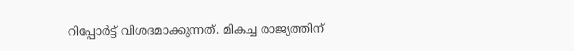റിപ്പോര്‍ട്ട് വിശദമാക്കുന്നത്. മികച്ച രാജ്യത്തിന്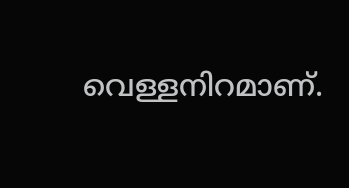വെള്ളനിറമാണ്.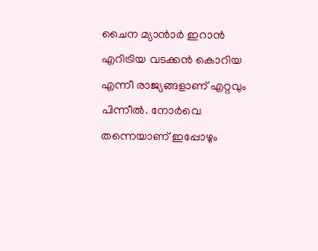ചൈന മ്യാൻാർ ഇറാൻ എറിട്രിയ വടക്കൻ കൊറിയ എന്നീ രാജ്യങ്ങളാണ് എറ്റവും പിന്നീൽ. നോർവെ തന്നെയാണ് ഇപ്പോഴും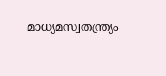മാധ്യമസ്വതന്ത്ര്യം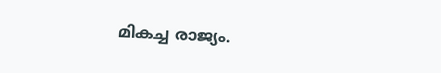മികച്ച രാജ്യം.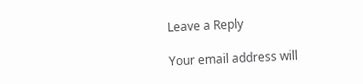Leave a Reply

Your email address will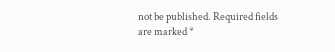not be published. Required fields are marked *